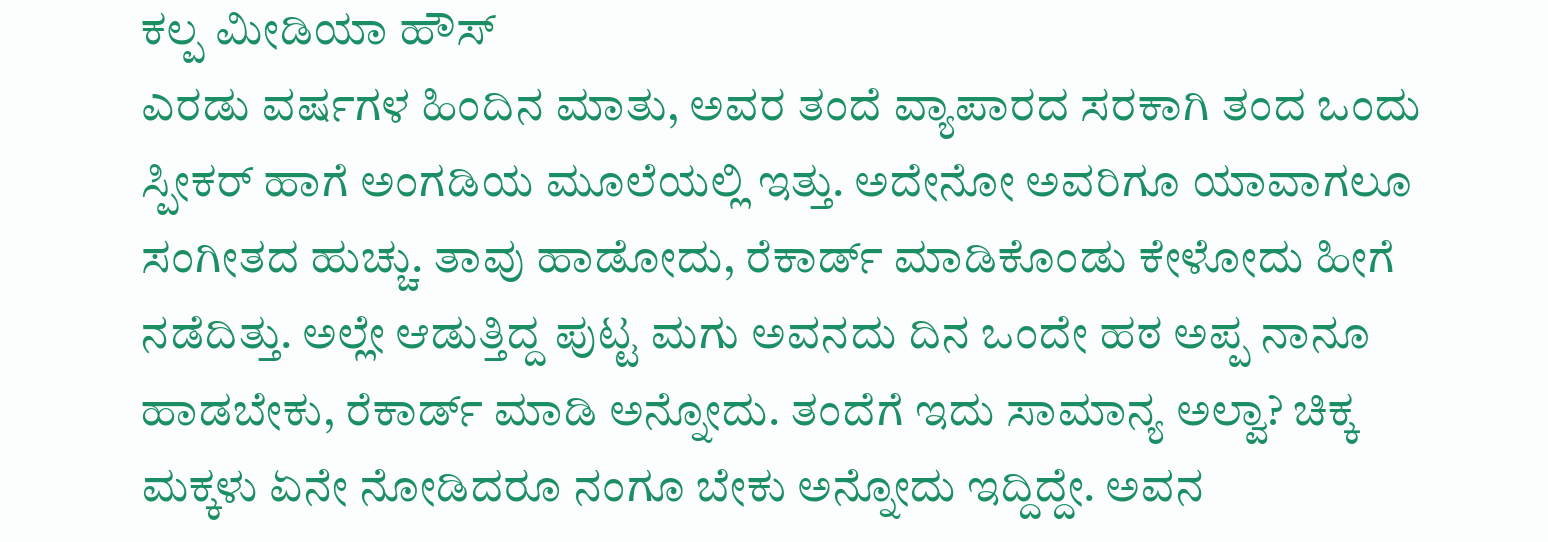ಕಲ್ಪ ಮೀಡಿಯಾ ಹೌಸ್
ಎರಡು ವರ್ಷಗಳ ಹಿಂದಿನ ಮಾತು, ಅವರ ತಂದೆ ವ್ಯಾಪಾರದ ಸರಕಾಗಿ ತಂದ ಒಂದು ಸ್ಪೀಕರ್ ಹಾಗೆ ಅಂಗಡಿಯ ಮೂಲೆಯಲ್ಲಿ ಇತ್ತು. ಅದೇನೋ ಅವರಿಗೂ ಯಾವಾಗಲೂ ಸಂಗೀತದ ಹುಚ್ಚು. ತಾವು ಹಾಡೋದು, ರೆಕಾರ್ಡ್ ಮಾಡಿಕೊಂಡು ಕೇಳೋದು ಹೀಗೆ ನಡೆದಿತ್ತು. ಅಲ್ಲೇ ಆಡುತ್ತಿದ್ದ ಪುಟ್ಟ ಮಗು ಅವನದು ದಿನ ಒಂದೇ ಹಠ ಅಪ್ಪ ನಾನೂ ಹಾಡಬೇಕು, ರೆಕಾರ್ಡ್ ಮಾಡಿ ಅನ್ನೋದು. ತಂದೆಗೆ ಇದು ಸಾಮಾನ್ಯ ಅಲ್ವಾ? ಚಿಕ್ಕ ಮಕ್ಕಳು ಏನೇ ನೋಡಿದರೂ ನಂಗೂ ಬೇಕು ಅನ್ನೋದು ಇದ್ದಿದ್ದೇ. ಅವನ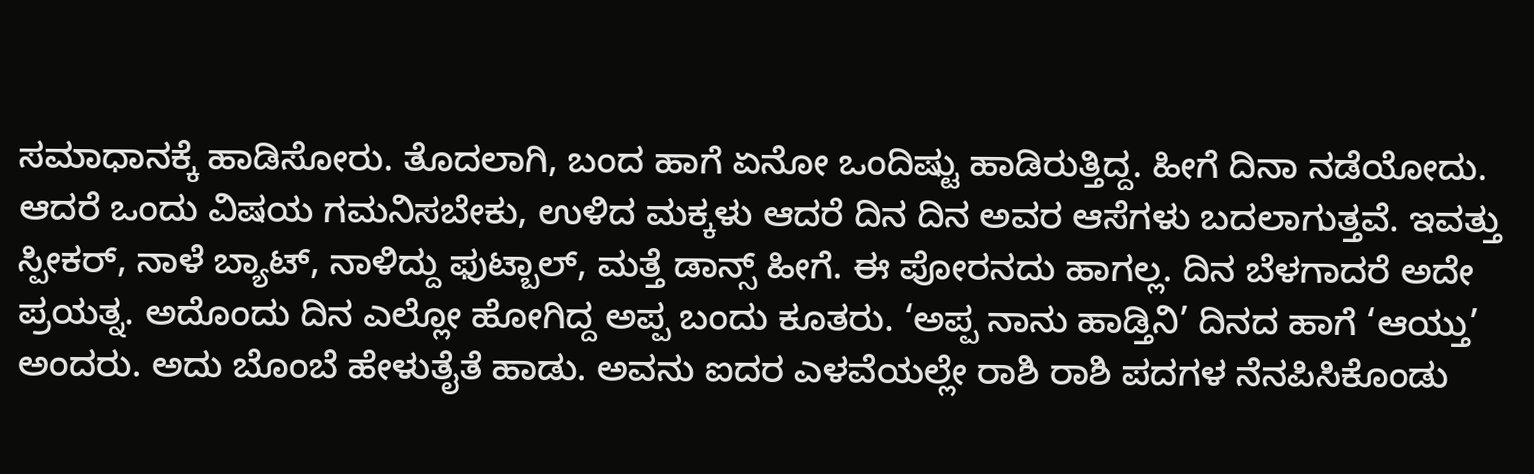ಸಮಾಧಾನಕ್ಕೆ ಹಾಡಿಸೋರು. ತೊದಲಾಗಿ, ಬಂದ ಹಾಗೆ ಏನೋ ಒಂದಿಷ್ಟು ಹಾಡಿರುತ್ತಿದ್ದ. ಹೀಗೆ ದಿನಾ ನಡೆಯೋದು.
ಆದರೆ ಒಂದು ವಿಷಯ ಗಮನಿಸಬೇಕು, ಉಳಿದ ಮಕ್ಕಳು ಆದರೆ ದಿನ ದಿನ ಅವರ ಆಸೆಗಳು ಬದಲಾಗುತ್ತವೆ. ಇವತ್ತು ಸ್ಪೀಕರ್, ನಾಳೆ ಬ್ಯಾಟ್, ನಾಳಿದ್ದು ಫುಟ್ಬಾಲ್, ಮತ್ತೆ ಡಾನ್ಸ್ ಹೀಗೆ. ಈ ಪೋರನದು ಹಾಗಲ್ಲ. ದಿನ ಬೆಳಗಾದರೆ ಅದೇ ಪ್ರಯತ್ನ. ಅದೊಂದು ದಿನ ಎಲ್ಲೋ ಹೋಗಿದ್ದ ಅಪ್ಪ ಬಂದು ಕೂತರು. ‘ಅಪ್ಪ ನಾನು ಹಾಡ್ತಿನಿ’ ದಿನದ ಹಾಗೆ ‘ಆಯ್ತು’ ಅಂದರು. ಅದು ಬೊಂಬೆ ಹೇಳುತೈತೆ ಹಾಡು. ಅವನು ಐದರ ಎಳವೆಯಲ್ಲೇ ರಾಶಿ ರಾಶಿ ಪದಗಳ ನೆನಪಿಸಿಕೊಂಡು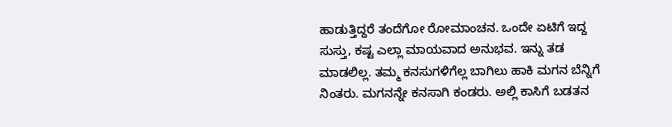ಹಾಡುತ್ತಿದ್ದರೆ ತಂದೆಗೋ ರೋಮಾಂಚನ. ಒಂದೇ ಏಟಿಗೆ ಇದ್ದ ಸುಸ್ತು, ಕಷ್ಟ ಎಲ್ಲಾ ಮಾಯವಾದ ಅನುಭವ. ಇನ್ನು ತಡ ಮಾಡಲಿಲ್ಲ. ತಮ್ಮ ಕನಸುಗಳಿಗೆಲ್ಲ ಬಾಗಿಲು ಹಾಕಿ ಮಗನ ಬೆನ್ನಿಗೆ ನಿಂತರು. ಮಗನನ್ನೇ ಕನಸಾಗಿ ಕಂಡರು. ಅಲ್ಲಿ ಕಾಸಿಗೆ ಬಡತನ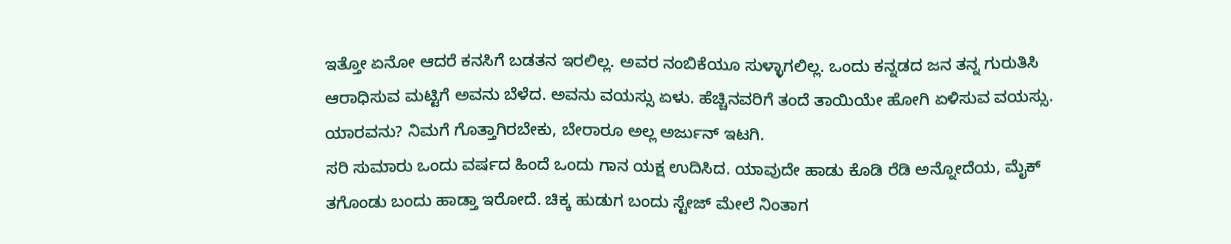ಇತ್ತೋ ಏನೋ ಆದರೆ ಕನಸಿಗೆ ಬಡತನ ಇರಲಿಲ್ಲ. ಅವರ ನಂಬಿಕೆಯೂ ಸುಳ್ಳಾಗಲಿಲ್ಲ. ಒಂದು ಕನ್ನಡದ ಜನ ತನ್ನ ಗುರುತಿಸಿ ಆರಾಧಿಸುವ ಮಟ್ಟಿಗೆ ಅವನು ಬೆಳೆದ. ಅವನು ವಯಸ್ಸು ಏಳು. ಹೆಚ್ಚಿನವರಿಗೆ ತಂದೆ ತಾಯಿಯೇ ಹೋಗಿ ಏಳಿಸುವ ವಯಸ್ಸು. ಯಾರವನು? ನಿಮಗೆ ಗೊತ್ತಾಗಿರಬೇಕು, ಬೇರಾರೂ ಅಲ್ಲ ಅರ್ಜುನ್ ಇಟಗಿ.
ಸರಿ ಸುಮಾರು ಒಂದು ವರ್ಷದ ಹಿಂದೆ ಒಂದು ಗಾನ ಯಕ್ಷ ಉದಿಸಿದ. ಯಾವುದೇ ಹಾಡು ಕೊಡಿ ರೆಡಿ ಅನ್ನೋದೆಯ, ಮೈಕ್ ತಗೊಂಡು ಬಂದು ಹಾಡ್ತಾ ಇರೋದೆ. ಚಿಕ್ಕ ಹುಡುಗ ಬಂದು ಸ್ಟೇಜ್ ಮೇಲೆ ನಿಂತಾಗ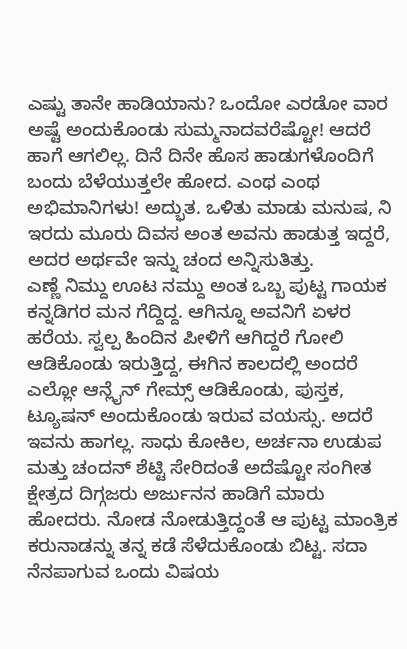ಎಷ್ಟು ತಾನೇ ಹಾಡಿಯಾನು? ಒಂದೋ ಎರಡೋ ವಾರ ಅಷ್ಟೆ ಅಂದುಕೊಂಡು ಸುಮ್ಮನಾದವರೆಷ್ಟೋ! ಆದರೆ ಹಾಗೆ ಆಗಲಿಲ್ಲ. ದಿನೆ ದಿನೇ ಹೊಸ ಹಾಡುಗಳೊಂದಿಗೆ ಬಂದು ಬೆಳೆಯುತ್ತಲೇ ಹೋದ. ಎಂಥ ಎಂಥ ಅಭಿಮಾನಿಗಳು! ಅದ್ಭುತ. ಒಳಿತು ಮಾಡು ಮನುಷ, ನಿ ಇರದು ಮೂರು ದಿವಸ ಅಂತ ಅವನು ಹಾಡುತ್ತ ಇದ್ದರೆ, ಅದರ ಅರ್ಥವೇ ಇನ್ನು ಚಂದ ಅನ್ನಿಸುತಿತ್ತು.
ಎಣ್ಣೆ ನಿಮ್ದು ಊಟ ನಮ್ದು ಅಂತ ಒಬ್ಬ ಪುಟ್ಟ ಗಾಯಕ ಕನ್ನಡಿಗರ ಮನ ಗೆದ್ದಿದ್ದ. ಆಗಿನ್ನೂ ಅವನಿಗೆ ಏಳರ ಹರೆಯ. ಸ್ವಲ್ಪ ಹಿಂದಿನ ಪೀಳಿಗೆ ಆಗಿದ್ದರೆ ಗೋಲಿ ಆಡಿಕೊಂಡು ಇರುತ್ತಿದ್ದ, ಈಗಿನ ಕಾಲದಲ್ಲಿ ಅಂದರೆ ಎಲ್ಲೋ ಆನ್ಲೈನ್ ಗೇಮ್ಸ್ ಆಡಿಕೊಂಡು, ಪುಸ್ತಕ, ಟ್ಯೂಷನ್ ಅಂದುಕೊಂಡು ಇರುವ ವಯಸ್ಸು. ಅದರೆ ಇವನು ಹಾಗಲ್ಲ. ಸಾಧು ಕೋಕಿಲ, ಅರ್ಚನಾ ಉಡುಪ ಮತ್ತು ಚಂದನ್ ಶೆಟ್ಟಿ ಸೇರಿದಂತೆ ಅದೆಷ್ಟೋ ಸಂಗೀತ ಕ್ಷೇತ್ರದ ದಿಗ್ಗಜರು ಅರ್ಜುನನ ಹಾಡಿಗೆ ಮಾರು ಹೋದರು. ನೋಡ ನೋಡುತ್ತಿದ್ದಂತೆ ಆ ಪುಟ್ಟ ಮಾಂತ್ರಿಕ ಕರುನಾಡನ್ನು ತನ್ನ ಕಡೆ ಸೆಳೆದುಕೊಂಡು ಬಿಟ್ಟ. ಸದಾ ನೆನಪಾಗುವ ಒಂದು ವಿಷಯ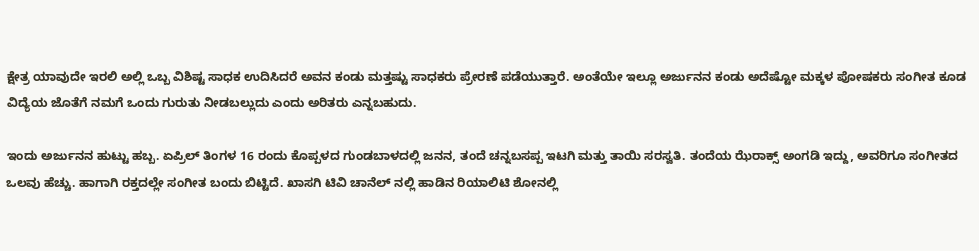ಕ್ಷೇತ್ರ ಯಾವುದೇ ಇರಲಿ ಅಲ್ಲಿ ಒಬ್ಬ ವಿಶಿಷ್ಟ ಸಾಧಕ ಉದಿಸಿದರೆ ಅವನ ಕಂಡು ಮತ್ತಷ್ಟು ಸಾಧಕರು ಪ್ರೇರಣೆ ಪಡೆಯುತ್ತಾರೆ. ಅಂತೆಯೇ ಇಲ್ಲೂ ಅರ್ಜುನನ ಕಂಡು ಅದೆಷ್ಟೋ ಮಕ್ಕಳ ಪೋಷಕರು ಸಂಗೀತ ಕೂಡ ವಿದ್ಯೆಯ ಜೊತೆಗೆ ನಮಗೆ ಒಂದು ಗುರುತು ನೀಡಬಲ್ಲುದು ಎಂದು ಅರಿತರು ಎನ್ನಬಹುದು.

ಇಂದು ಅರ್ಜುನನ ಹುಟ್ಟು ಹಬ್ಬ. ಏಪ್ರಿಲ್ ತಿಂಗಳ 16 ರಂದು ಕೊಪ್ಪಳದ ಗುಂಡಬಾಳದಲ್ಲಿ ಜನನ, ತಂದೆ ಚನ್ನಬಸಪ್ಪ ಇಟಗಿ ಮತ್ತು ತಾಯಿ ಸರಸ್ವತಿ. ತಂದೆಯ ಝೆರಾಕ್ಸ್ ಅಂಗಡಿ ಇದ್ದು, ಅವರಿಗೂ ಸಂಗೀತದ ಒಲವು ಹೆಚ್ಚು. ಹಾಗಾಗಿ ರಕ್ತದಲ್ಲೇ ಸಂಗೀತ ಬಂದು ಬಿಟ್ಟಿದೆ. ಖಾಸಗಿ ಟಿವಿ ಚಾನೆಲ್ ನಲ್ಲಿ ಹಾಡಿನ ರಿಯಾಲಿಟಿ ಶೋನಲ್ಲಿ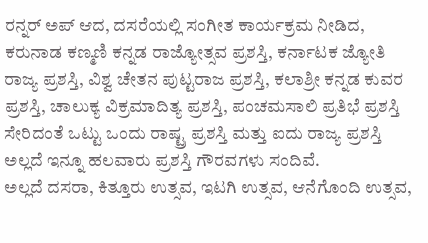ರನ್ನರ್ ಅಪ್ ಆದ, ದಸರೆಯಲ್ಲಿ ಸಂಗೀತ ಕಾರ್ಯಕ್ರಮ ನೀಡಿದ, ಕರುನಾಡ ಕಣ್ಮಣಿ ಕನ್ನಡ ರಾಜ್ಯೋತ್ಸವ ಪ್ರಶಸ್ತಿ, ಕರ್ನಾಟಕ ಜ್ಯೋತಿ ರಾಜ್ಯ ಪ್ರಶಸ್ತಿ, ವಿಶ್ವ ಚೇತನ ಪುಟ್ಟರಾಜ ಪ್ರಶಸ್ತಿ, ಕಲಾಶ್ರೀ ಕನ್ನಡ ಕುವರ ಪ್ರಶಸ್ತಿ, ಚಾಲುಕ್ಯ ವಿಕ್ರಮಾದಿತ್ಯ ಪ್ರಶಸ್ತಿ, ಪಂಚಮಸಾಲಿ ಪ್ರತಿಭೆ ಪ್ರಶಸ್ತಿ ಸೇರಿದಂತೆ ಒಟ್ಟು ಒಂದು ರಾಷ್ಟ್ರ ಪ್ರಶಸ್ತಿ ಮತ್ತು ಐದು ರಾಜ್ಯ ಪ್ರಶಸ್ತಿ ಅಲ್ಲದೆ ಇನ್ನೂ ಹಲವಾರು ಪ್ರಶಸ್ತಿ ಗೌರವಗಳು ಸಂದಿವೆ.
ಅಲ್ಲದೆ ದಸರಾ, ಕಿತ್ತೂರು ಉತ್ಸವ, ಇಟಗಿ ಉತ್ಸವ, ಆನೆಗೊಂದಿ ಉತ್ಸವ,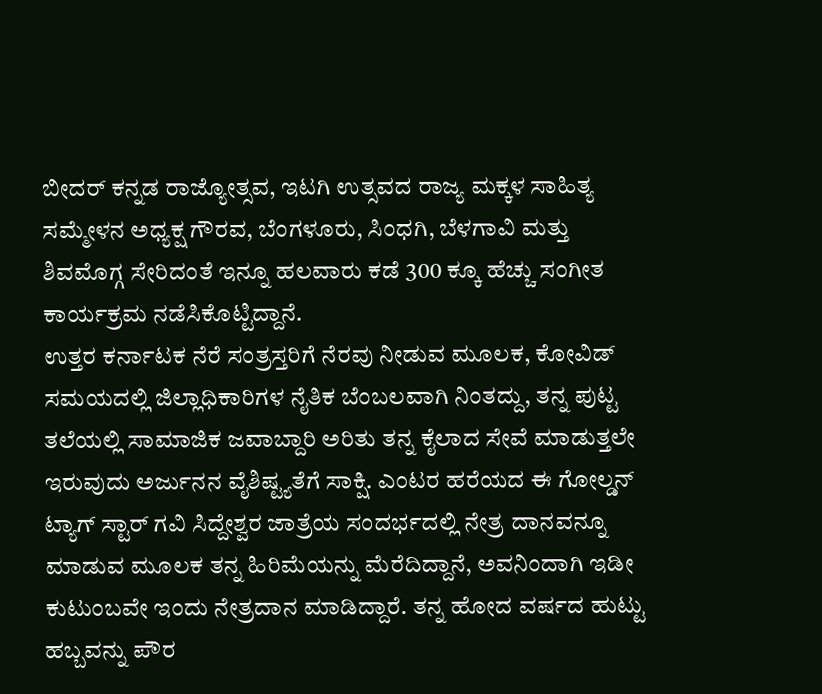ಬೀದರ್ ಕನ್ನಡ ರಾಜ್ಯೋತ್ಸವ, ಇಟಗಿ ಉತ್ಸವದ ರಾಜ್ಯ ಮಕ್ಕಳ ಸಾಹಿತ್ಯ ಸಮ್ಮೇಳನ ಅಧ್ಯಕ್ಷ ಗೌರವ, ಬೆಂಗಳೂರು, ಸಿಂಧಗಿ, ಬೆಳಗಾವಿ ಮತ್ತು ಶಿವಮೊಗ್ಗ ಸೇರಿದಂತೆ ಇನ್ನೂ ಹಲವಾರು ಕಡೆ 300 ಕ್ಕೂ ಹೆಚ್ಚು ಸಂಗೀತ ಕಾರ್ಯಕ್ರಮ ನಡೆಸಿಕೊಟ್ಟಿದ್ದಾನೆ.
ಉತ್ತರ ಕರ್ನಾಟಕ ನೆರೆ ಸಂತ್ರಸ್ತರಿಗೆ ನೆರವು ನೀಡುವ ಮೂಲಕ, ಕೋವಿಡ್ ಸಮಯದಲ್ಲಿ ಜಿಲ್ಲಾಧಿಕಾರಿಗಳ ನೈತಿಕ ಬೆಂಬಲವಾಗಿ ನಿಂತದ್ದು, ತನ್ನ ಪುಟ್ಟ ತಲೆಯಲ್ಲಿ ಸಾಮಾಜಿಕ ಜವಾಬ್ದಾರಿ ಅರಿತು ತನ್ನ ಕೈಲಾದ ಸೇವೆ ಮಾಡುತ್ತಲೇ ಇರುವುದು ಅರ್ಜುನನ ವೈಶಿಷ್ಟ್ಯತೆಗೆ ಸಾಕ್ಷಿ. ಎಂಟರ ಹರೆಯದ ಈ ಗೋಲ್ಡನ್ ಟ್ಯಾಗ್ ಸ್ಟಾರ್ ಗವಿ ಸಿದ್ದೇಶ್ವರ ಜಾತ್ರೆಯ ಸಂದರ್ಭದಲ್ಲಿ ನೇತ್ರ ದಾನವನ್ನೂ ಮಾಡುವ ಮೂಲಕ ತನ್ನ ಹಿರಿಮೆಯನ್ನು ಮೆರೆದಿದ್ದಾನೆ, ಅವನಿಂದಾಗಿ ಇಡೀ ಕುಟುಂಬವೇ ಇಂದು ನೇತ್ರದಾನ ಮಾಡಿದ್ದಾರೆ. ತನ್ನ ಹೋದ ವರ್ಷದ ಹುಟ್ಟು ಹಬ್ಬವನ್ನು ಪೌರ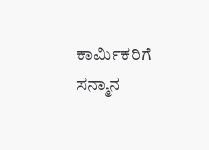ಕಾರ್ಮಿಕರಿಗೆ ಸನ್ಮಾನ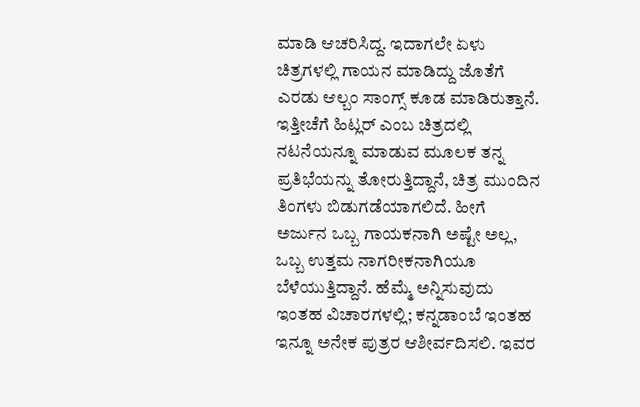ಮಾಡಿ ಆಚರಿಸಿದ್ದ. ಇದಾಗಲೇ ಏಳು ಚಿತ್ರಗಳಲ್ಲಿ ಗಾಯನ ಮಾಡಿದ್ದು ಜೊತೆಗೆ ಎರಡು ಆಲ್ಬಂ ಸಾಂಗ್ಸ್ ಕೂಡ ಮಾಡಿರುತ್ತಾನೆ. ಇತ್ತೀಚೆಗೆ ಹಿಟ್ಲರ್ ಎಂಬ ಚಿತ್ರದಲ್ಲಿ ನಟನೆಯನ್ನೂ ಮಾಡುವ ಮೂಲಕ ತನ್ನ ಪ್ರತಿಭೆಯನ್ನು ತೋರುತ್ತಿದ್ದಾನೆ, ಚಿತ್ರ ಮುಂದಿನ ತಿಂಗಳು ಬಿಡುಗಡೆಯಾಗಲಿದೆ. ಹೀಗೆ ಅರ್ಜುನ ಒಬ್ಬ ಗಾಯಕನಾಗಿ ಅಷ್ಟೇ ಅಲ್ಲ, ಒಬ್ಬ ಉತ್ತಮ ನಾಗರೀಕನಾಗಿಯೂ ಬೆಳೆಯುತ್ತಿದ್ದಾನೆ. ಹೆಮ್ಮೆ ಅನ್ನಿಸುವುದು ಇಂತಹ ವಿಚಾರಗಳಲ್ಲಿ; ಕನ್ನಡಾಂಬೆ ಇಂತಹ ಇನ್ನೂ ಅನೇಕ ಪುತ್ರರ ಆಶೀರ್ವದಿಸಲಿ. ಇವರ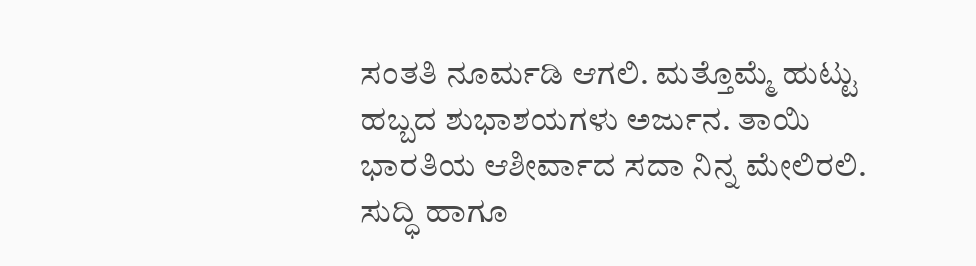ಸಂತತಿ ನೂರ್ಮಡಿ ಆಗಲಿ. ಮತ್ತೊಮ್ಮೆ ಹುಟ್ಟು ಹಬ್ಬದ ಶುಭಾಶಯಗಳು ಅರ್ಜುನ. ತಾಯಿ ಭಾರತಿಯ ಆಶೀರ್ವಾದ ಸದಾ ನಿನ್ನ ಮೇಲಿರಲಿ.
ಸುದ್ಧಿ ಹಾಗೂ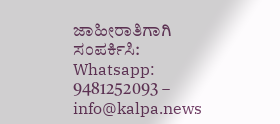ಜಾಹೀರಾತಿಗಾಗಿ ಸಂಪರ್ಕಿಸಿ: Whatsapp: 9481252093 – info@kalpa.news